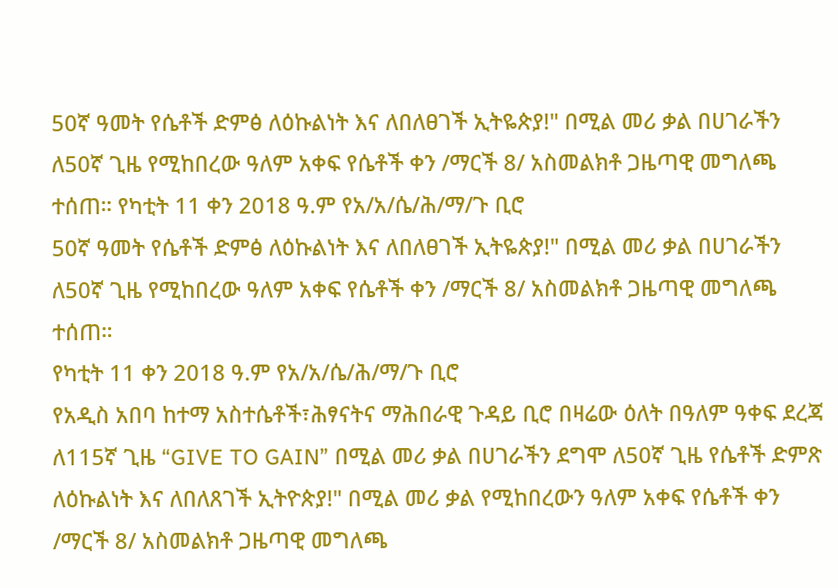50ኛ ዓመት የሴቶች ድምፅ ለዕኩልነት እና ለበለፀገች ኢትዬጵያ!" በሚል መሪ ቃል በሀገራችን ለ50ኛ ጊዜ የሚከበረው ዓለም አቀፍ የሴቶች ቀን /ማርች 8/ አስመልክቶ ጋዜጣዊ መግለጫ ተሰጠ። የካቲት 11 ቀን 2018 ዓ.ም የአ/አ/ሴ/ሕ/ማ/ጉ ቢሮ
50ኛ ዓመት የሴቶች ድምፅ ለዕኩልነት እና ለበለፀገች ኢትዬጵያ!" በሚል መሪ ቃል በሀገራችን ለ50ኛ ጊዜ የሚከበረው ዓለም አቀፍ የሴቶች ቀን /ማርች 8/ አስመልክቶ ጋዜጣዊ መግለጫ ተሰጠ።
የካቲት 11 ቀን 2018 ዓ.ም የአ/አ/ሴ/ሕ/ማ/ጉ ቢሮ
የአዲስ አበባ ከተማ አስተሴቶች፣ሕፃናትና ማሕበራዊ ጉዳይ ቢሮ በዛሬው ዕለት በዓለም ዓቀፍ ደረጃ ለ115ኛ ጊዜ “GIVE TO GAIN” በሚል መሪ ቃል በሀገራችን ደግሞ ለ50ኛ ጊዜ የሴቶች ድምጽ ለዕኩልነት እና ለበለጸገች ኢትዮጵያ!" በሚል መሪ ቃል የሚከበረውን ዓለም አቀፍ የሴቶች ቀን /ማርች 8/ አስመልክቶ ጋዜጣዊ መግለጫ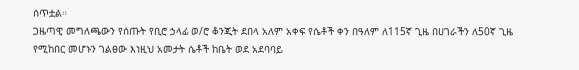ሰጥቷል።
ጋዜጣዊ መግለጫውን የሰጡት የቢሮ ኃላፊ ወ/ሮ ቆንጂት ደበላ አለም አቀፍ የሴቶች ቀን በዓለም ለ115ኛ ጊዜ በሀገራችን ለ50ኛ ጊዜ የሚከበር መሆኑን ገልፀው እነዚህ አመታት ሴቶች ከቤት ወደ አደባባይ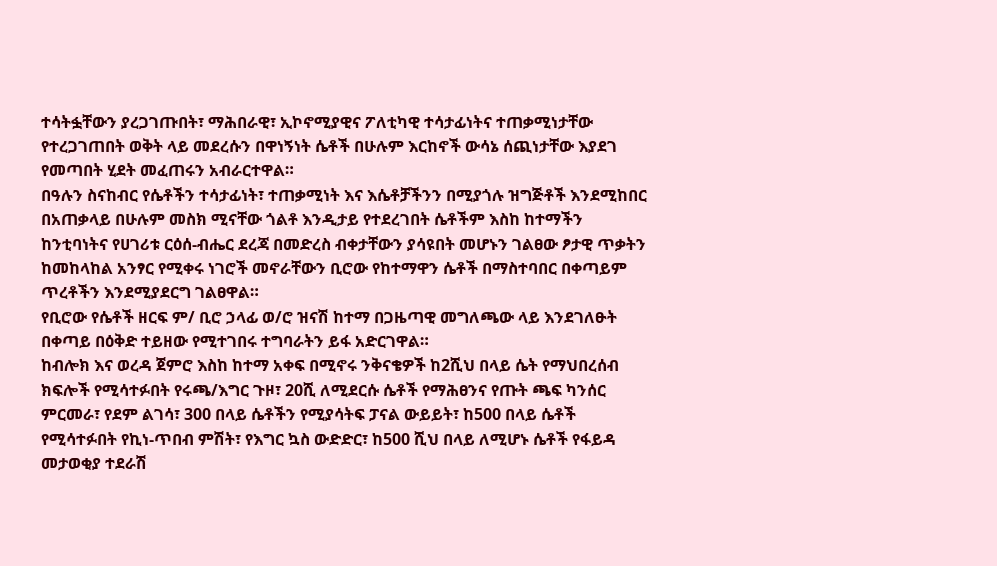ተሳትፏቸውን ያረጋገጡበት፣ ማሕበራዊ፣ ኢኮኖሚያዊና ፖለቲካዊ ተሳታፊነትና ተጠቃሚነታቸው የተረጋገጠበት ወቅት ላይ መደረሱን በዋነኝነት ሴቶች በሁሉም እርከኖች ውሳኔ ሰጪነታቸው እያደገ የመጣበት ሂደት መፈጠሩን አብራርተዋል።
በዓሉን ስናከብር የሴቶችን ተሳታፊነት፣ ተጠቃሚነት እና እሴቶቻችንን በሚያጎሉ ዝግጅቶች እንደሚከበር በአጠቃላይ በሁሉም መስክ ሚናቸው ጎልቶ እንዲታይ የተደረገበት ሴቶችም እስከ ከተማችን ከንቲባነትና የሀገሪቱ ርዕሰ-ብሔር ደረጃ በመድረስ ብቀታቸውን ያሳዩበት መሆኑን ገልፀው ፆታዊ ጥቃትን ከመከላከል አንፃር የሚቀሩ ነገሮች መኖራቸውን ቢሮው የከተማዋን ሴቶች በማስተባበር በቀጣይም ጥረቶችን እንደሚያደርግ ገልፀዋል።
የቢሮው የሴቶች ዘርፍ ም/ ቢሮ ኃላፊ ወ/ሮ ዝናሽ ከተማ በጋዜጣዊ መግለጫው ላይ እንደገለፁት በቀጣይ በዕቅድ ተይዘው የሚተገበሩ ተግባራትን ይፋ አድርገዋል።
ከብሎክ እና ወረዳ ጀምሮ እስከ ከተማ አቀፍ በሚኖሩ ንቅናቄዎች ከ2ሺህ በላይ ሴት የማህበረሰብ ክፍሎች የሚሳተፉበት የሩጫ/እግር ጉዞ፣ 20ሺ ለሚደርሱ ሴቶች የማሕፀንና የጡት ጫፍ ካንሰር ምርመራ፣ የደም ልገሳ፣ 300 በላይ ሴቶችን የሚያሳትፍ ፓናል ውይይት፣ ከ500 በላይ ሴቶች የሚሳተፉበት የኪነ-ጥበብ ምሽት፣ የእግር ኳስ ውድድር፣ ከ500 ሺህ በላይ ለሚሆኑ ሴቶች የፋይዳ መታወቂያ ተደራሽ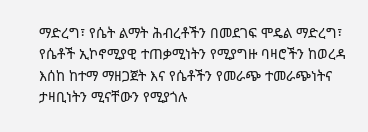ማድረግ፣ የሴት ልማት ሕብረቶችን በመደገፍ ሞዴል ማድረግ፣ የሴቶች ኢኮኖሚያዊ ተጠቃሚነትን የሚያግዙ ባዛሮችን ከወረዳ እሰከ ከተማ ማዘጋጀት እና የሴቶችን የመራጭ ተመራጭነትና ታዛቢነትን ሚናቸውን የሚያጎሉ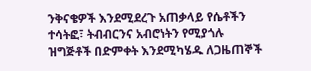ንቅናቄዎች እንደሚደረጉ አጠቃላይ የሴቶችን ተሳትፎ፣ ትብብርንና አብሮነትን የሚያጎሉ ዝግጅቶች በድምቀት እንደሚካሄዱ ለጋዜጠኞች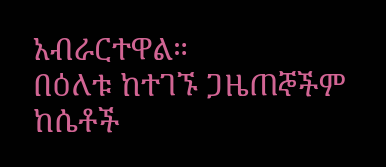አብራርተዋል።
በዕለቱ ከተገኙ ጋዜጠኞችም ከሴቶች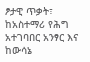ፆታዊ ጥቃት፣ ከአስተማሪ የሕግ አተገባበር አንፃር እና ከውሳኔ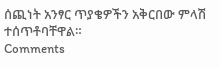ሰጪነት አንፃር ጥያቄዎችን አቅርበው ምላሽ ተሰጥቶባቸዋል።
Comments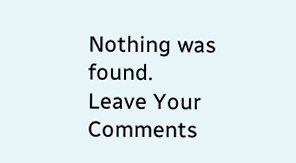Nothing was found.
Leave Your Comments